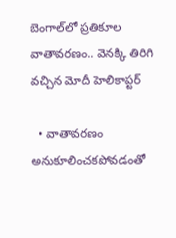బెంగాల్‌లో ప్రతికూల వాతావరణం.. వెనక్కి తిరిగి వచ్చిన మోదీ హెలికాప్టర్

  • వాతావరణం అనుకూలించకపోవడంతో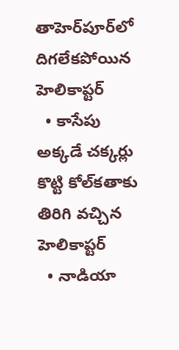తాహెర్‌పూర్‌లో దిగలేకపోయిన హెలికాప్టర్
  • కాసేపు అక్కడే చక్కర్లు కొట్టి కోల్‌కతాకు తిరిగి వచ్చిన హెలికాప్టర్
  • నాడియా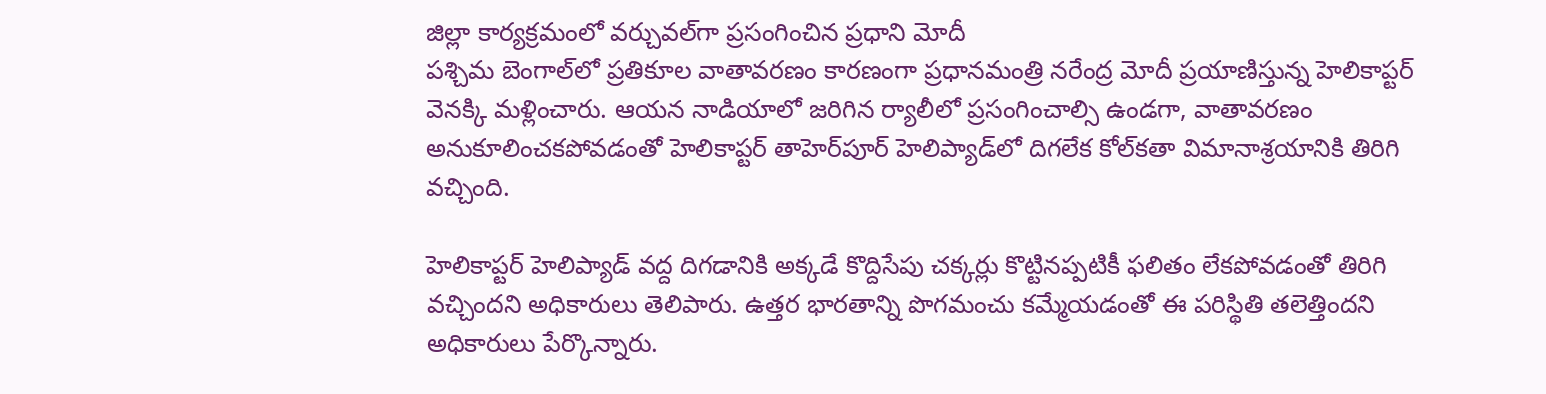జిల్లా కార్యక్రమంలో వర్చువల్‌గా ప్రసంగించిన ప్రధాని మోదీ
పశ్చిమ బెంగాల్‌లో ప్రతికూల వాతావరణం కారణంగా ప్రధానమంత్రి నరేంద్ర మోదీ ప్రయాణిస్తున్న హెలికాప్టర్ వెనక్కి మళ్లించారు. ఆయన నాడియాలో జరిగిన ర్యాలీలో ప్రసంగించాల్సి ఉండగా, వాతావరణం అనుకూలించకపోవడంతో హెలికాప్టర్ తాహెర్‌పూర్ హెలిప్యాడ్‌లో దిగలేక కోల్‌కతా విమానాశ్రయానికి తిరిగి వచ్చింది.

హెలికాప్టర్ హెలిప్యాడ్ వద్ద దిగడానికి అక్కడే కొద్దిసేపు చక్కర్లు కొట్టినప్పటికీ ఫలితం లేకపోవడంతో తిరిగి వచ్చిందని అధికారులు తెలిపారు. ఉత్తర భారతాన్ని పొగమంచు కమ్మేయడంతో ఈ పరిస్థితి తలెత్తిందని అధికారులు పేర్కొన్నారు.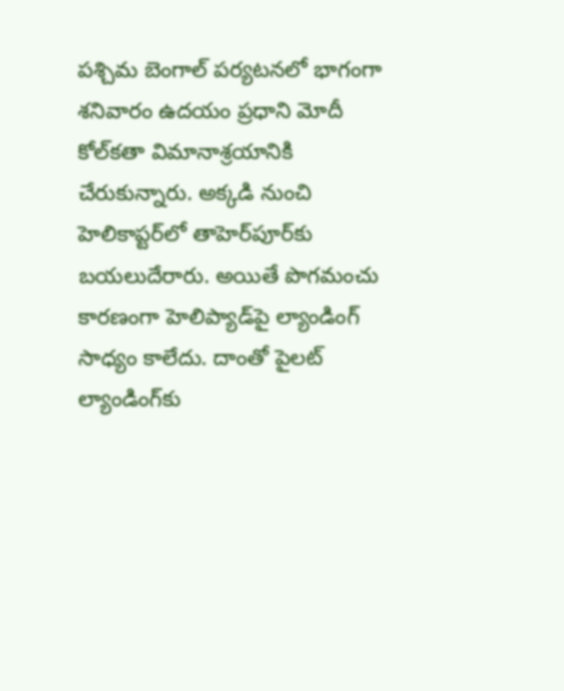పశ్చిమ బెంగాల్ పర్యటనలో భాగంగా శనివారం ఉదయం ప్రధాని మోదీ కోల్‌కతా విమానాశ్రయానికి చేరుకున్నారు. అక్కడి నుంచి హెలికాప్టర్‌లో తాహెర్‌పూర్‌కు బయలుదేరారు. అయితే పొగమంచు కారణంగా హెలిప్యాడ్‌పై ల్యాండింగ్ సాధ్యం కాలేదు. దాంతో పైలట్ ల్యాండింగ్‌కు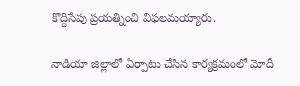కొద్దిసేపు ప్రయత్నించి విఫలమయ్యారు.

నాడియా జిల్లాలో ఏర్పాటు చేసిన కార్యక్రమంలో మోదీ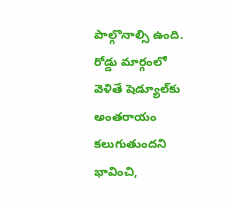పాల్గొనాల్సి ఉంది. రోడ్డు మార్గంలో వెళితే షెడ్యూల్‌కు అంతరాయం కలుగుతుందని భావించి,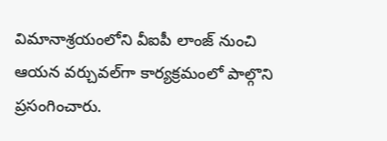విమానాశ్రయంలోని వీఐపీ లాంజ్ నుంచి ఆయన వర్చువల్‌గా కార్యక్రమంలో పాల్గొని ప్రసంగించారు.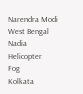Narendra Modi
West Bengal
Nadia
Helicopter
Fog
Kolkata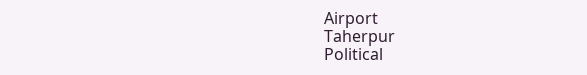Airport
Taherpur
Political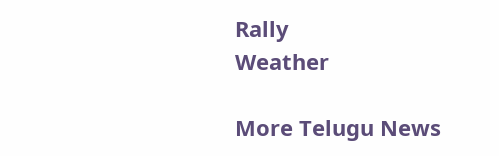Rally
Weather

More Telugu News